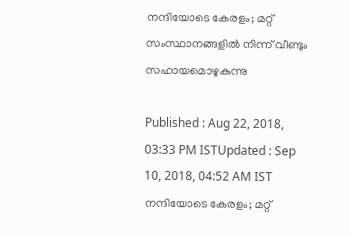നന്ദിയോടെ കേരളം; മറ്റ് സംസ്ഥാനങ്ങളില്‍ നിന്ന് വീണ്ടും സഹായമൊഴുകുന്നു

Published : Aug 22, 2018, 03:33 PM ISTUpdated : Sep 10, 2018, 04:52 AM IST
നന്ദിയോടെ കേരളം; മറ്റ്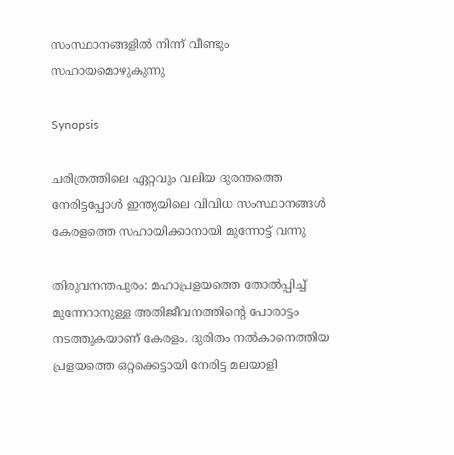സംസ്ഥാനങ്ങളില്‍ നിന്ന് വീണ്ടും സഹായമൊഴുകുന്നു

Synopsis

ചരിത്രത്തിലെ ഏറ്റവും വലിയ ദുരന്തത്തെ നേരിട്ടപ്പോള്‍ ഇന്ത്യയിലെ വിവിധ സംസ്ഥാനങ്ങള്‍ കേരളത്തെ സഹായിക്കാനായി മുന്നോട്ട് വന്നു

തിരുവനന്തപുരം: മഹാപ്രളയത്തെ തോല്‍പ്പിച്ച് മുന്നേറാനുള്ള അതിജീവനത്തിന്‍റെ പോരാട്ടം നടത്തുകയാണ് കേരളം. ദുരിതം നല്‍കാനെത്തിയ പ്രളയത്തെ ഒറ്റക്കെട്ടായി നേരിട്ട മലയാളി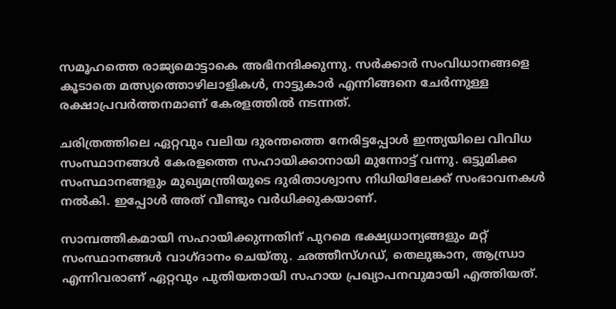സമൂഹത്തെ രാജ്യമൊട്ടാകെ അഭിനന്ദിക്കുന്നു. സര്‍ക്കാര്‍ സംവിധാനങ്ങളെ കൂടാതെ മത്സ്യത്തൊഴിലാളികള്‍, നാട്ടുകാര്‍ എന്നിങ്ങനെ ചേര്‍ന്നുള്ള രക്ഷാപ്രവര്‍ത്തനമാണ് കേരളത്തില്‍ നടന്നത്.

ചരിത്രത്തിലെ ഏറ്റവും വലിയ ദുരന്തത്തെ നേരിട്ടപ്പോള്‍ ഇന്ത്യയിലെ വിവിധ സംസ്ഥാനങ്ങള്‍ കേരളത്തെ സഹായിക്കാനായി മുന്നോട്ട് വന്നു. ഒട്ടുമിക്ക സംസ്ഥാനങ്ങളും മുഖ്യമന്ത്രിയുടെ ദുരിതാശ്വാസ നിധിയിലേക്ക് സംഭാവനകള്‍ നല്‍കി. ഇപ്പോള്‍ അത് വീണ്ടും വര്‍ധിക്കുകയാണ്.

സാമ്പത്തികമായി സഹായിക്കുന്നതിന് പുറമെ ഭക്ഷ്യധാന്യങ്ങളും മറ്റ് സംസ്ഥാനങ്ങള്‍ വാഗ്ദാനം ചെയ്തു. ഛത്തീസ്ഗഡ്, തെലുങ്കാന, ആന്ധ്രാ എന്നിവരാണ് ഏറ്റവും പുതിയതായി സഹായ പ്രഖ്യാപനവുമായി എത്തിയത്.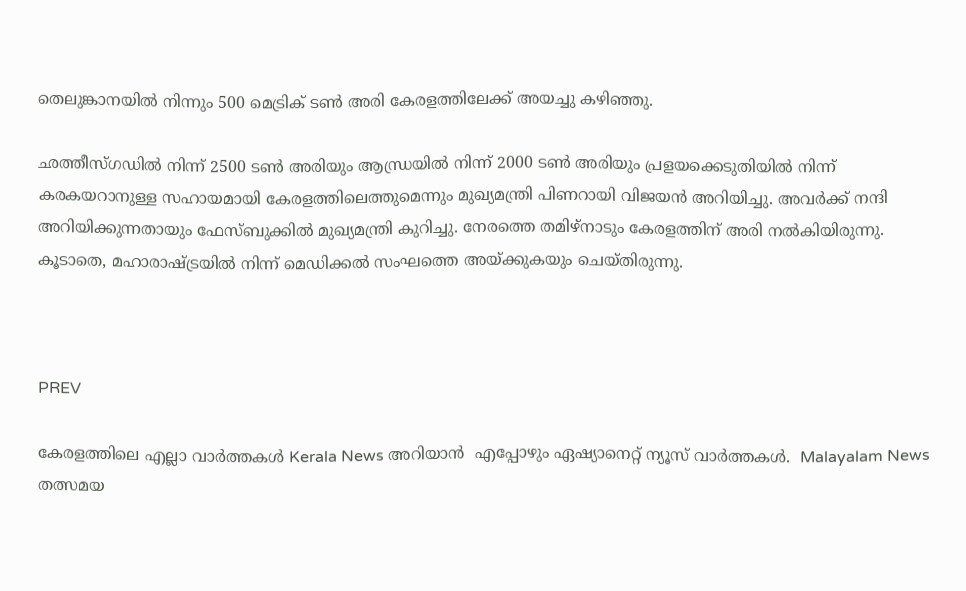തെലുങ്കാനയിൽ നിന്നും 500 മെട്രിക് ടൺ അരി കേരളത്തിലേക്ക് അയച്ചു കഴിഞ്ഞു.

ഛത്തീസ്ഗഡില്‍ നിന്ന് 2500 ടൺ അരിയും ആന്ധ്രയില്‍ നിന്ന് 2000 ടൺ അരിയും പ്രളയക്കെടുതിയില്‍ നിന്ന് കരകയറാനുള്ള സഹായമായി കേരളത്തിലെത്തുമെന്നും മുഖ്യമന്ത്രി പിണറായി വിജയന്‍ അറിയിച്ചു. അവര്‍ക്ക് നന്ദി അറിയിക്കുന്നതായും ഫേസ്ബുക്കില്‍ മുഖ്യമന്ത്രി കുറിച്ചു. നേരത്തെ തമിഴ്നാടും കേരളത്തിന് അരി നല്‍കിയിരുന്നു. കൂടാതെ, മഹാരാഷ്‍ട്രയില്‍ നിന്ന് മെഡിക്കല്‍ സംഘത്തെ അയ്ക്കുകയും ചെയ്തിരുന്നു.



PREV

കേരളത്തിലെ എല്ലാ വാർത്തകൾ Kerala News അറിയാൻ  എപ്പോഴും ഏഷ്യാനെറ്റ് ന്യൂസ് വാർത്തകൾ.  Malayalam News   തത്സമയ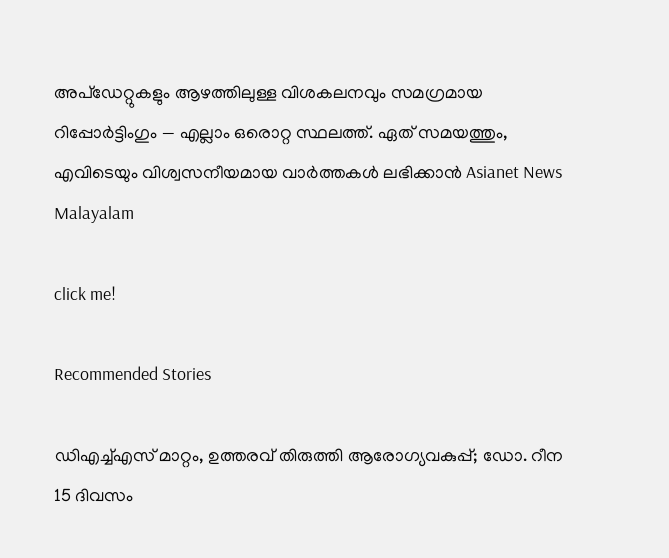അപ്‌ഡേറ്റുകളും ആഴത്തിലുള്ള വിശകലനവും സമഗ്രമായ റിപ്പോർട്ടിംഗും — എല്ലാം ഒരൊറ്റ സ്ഥലത്ത്. ഏത് സമയത്തും, എവിടെയും വിശ്വസനീയമായ വാർത്തകൾ ലഭിക്കാൻ Asianet News Malayalam

click me!

Recommended Stories

ഡിഎച്ച്എസ് മാറ്റം, ഉത്തരവ് തിരുത്തി ആരോഗ്യവകുപ്പ്; ഡോ. റീന 15 ദിവസം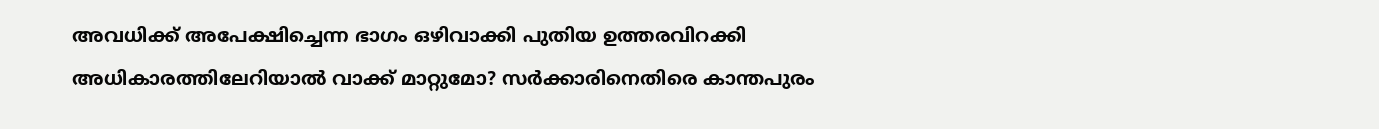അവധിക്ക് അപേക്ഷിച്ചെന്ന ഭാഗം ഒഴിവാക്കി പുതിയ ഉത്തരവിറക്കി
അധികാരത്തിലേറിയാൽ വാക്ക് മാറ്റുമോ? സർക്കാരിനെതിരെ കാന്തപുരം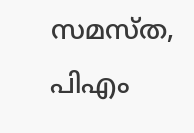സമസ്ത, പിഎം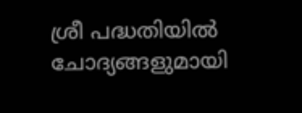ശ്രീ പദ്ധതിയിൽ ചോദ്യങ്ങളുമായി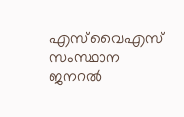എസ്‍വൈഎസ് സംസ്ഥാന ജനറൽ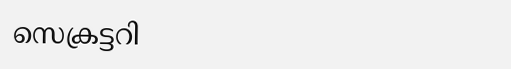സെക്രട്ടറി